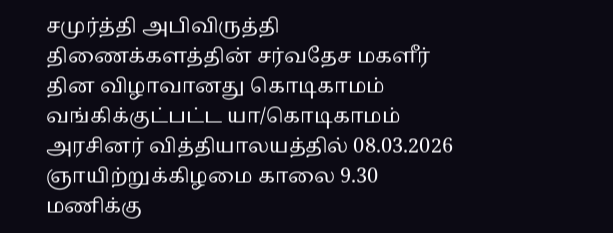சமுர்த்தி அபிவிருத்தி திணைக்களத்தின் சர்வதேச மகளீர் தின விழாவானது கொடிகாமம் வங்கிக்குட்பட்ட யா/கொடிகாமம் அரசினர் வித்தியாலயத்தில் 08.03.2026 ஞாயிற்றுக்கிழமை காலை 9.30 மணிக்கு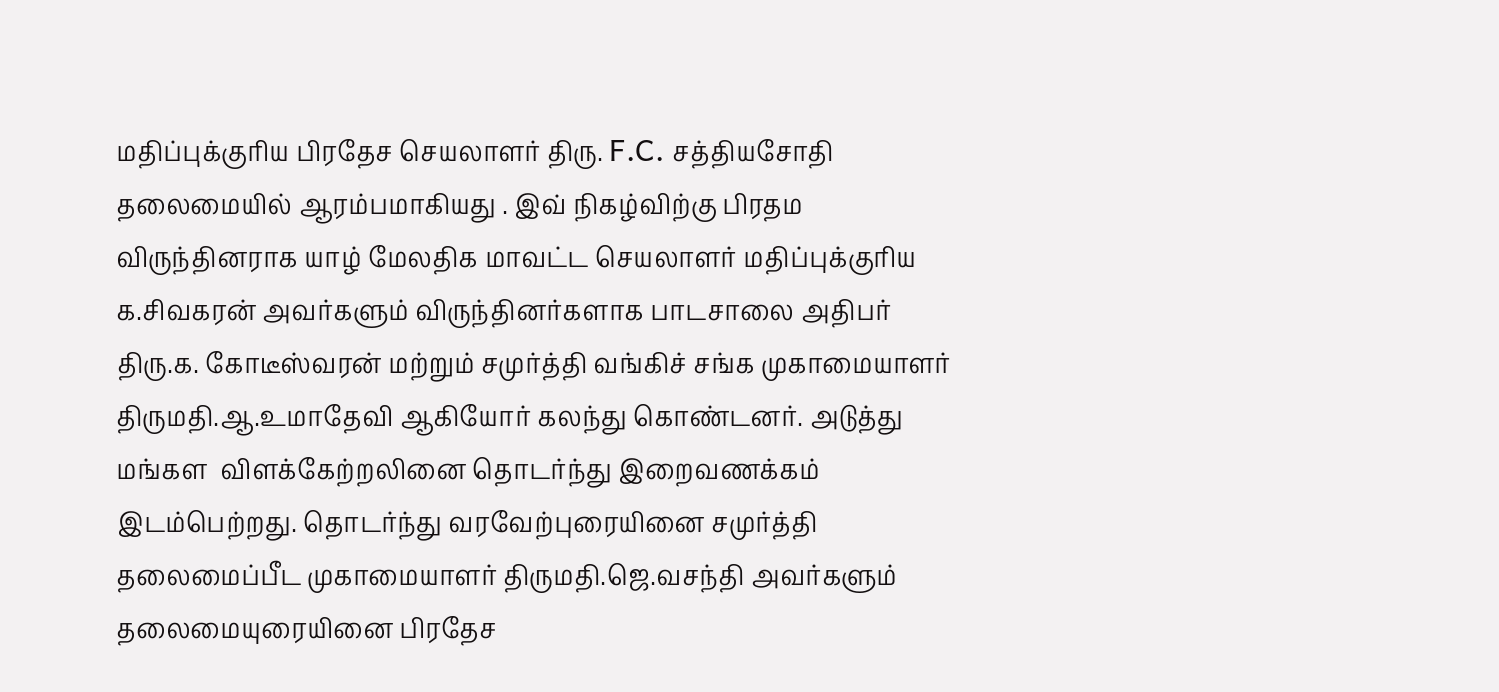மதிப்புக்குரிய பிரதேச செயலாளர் திரு. F.C. சத்தியசோதி தலைமையில் ஆரம்பமாகியது . இவ் நிகழ்விற்கு பிரதம விருந்தினராக யாழ் மேலதிக மாவட்ட செயலாளர் மதிப்புக்குரிய க.சிவகரன் அவர்களும் விருந்தினர்களாக பாடசாலை அதிபர் திரு.க. கோடீஸ்வரன் மற்றும் சமுர்த்தி வங்கிச் சங்க முகாமையாளர் திருமதி.ஆ.உமாதேவி ஆகியோர் கலந்து கொண்டனர். அடுத்து மங்கள  விளக்கேற்றலினை தொடர்ந்து இறைவணக்கம் இடம்பெற்றது. தொடர்ந்து வரவேற்புரையினை சமுர்த்தி தலைமைப்பீட முகாமையாளர் திருமதி.ஜெ.வசந்தி அவர்களும் தலைமையுரையினை பிரதேச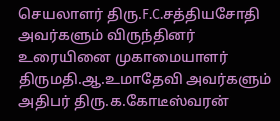செயலாளர் திரு.F.C.சத்தியசோதி அவர்களும் விருந்தினர் உரையினை முகாமையாளர் திருமதி.ஆ.உமாதேவி அவர்களும் அதிபர் திரு.க.கோடீஸ்வரன்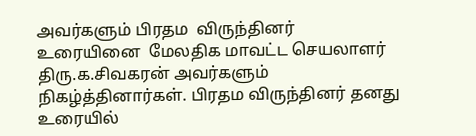அவர்களும் பிரதம  விருந்தினர் உரையினை  மேலதிக மாவட்ட செயலாளர் திரு.க.சிவகரன் அவர்களும் நிகழ்த்தினார்கள். பிரதம விருந்தினர் தனது உரையில்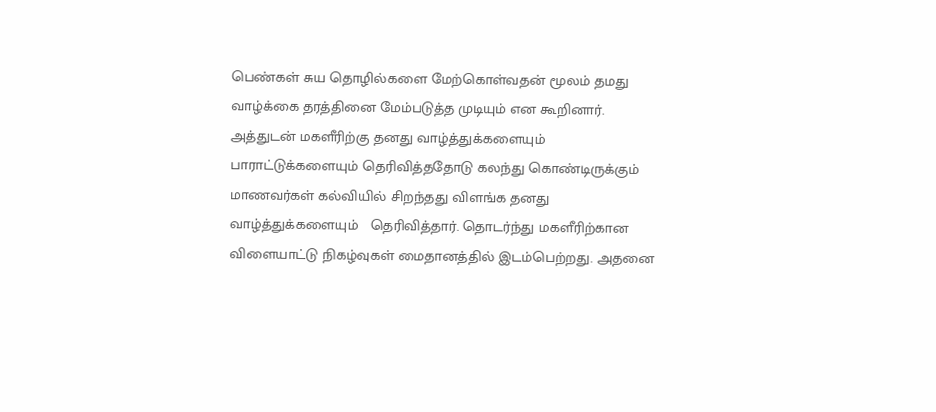பெண்கள் சுய தொழில்களை மேற்கொள்வதன் மூலம் தமது வாழ்க்கை தரத்தினை மேம்படுத்த முடியும் என கூறினார். அத்துடன் மகளீரிற்கு தனது வாழ்த்துக்களையும் பாராட்டுக்களையும் தெரிவித்ததோடு கலந்து கொண்டிருக்கும் மாணவர்கள் கல்வியில் சிறந்தது விளங்க தனது வாழ்த்துக்களையும்   தெரிவித்தார். தொடர்ந்து மகளீரிற்கான விளையாட்டு நிகழ்வுகள் மைதானத்தில் இடம்பெற்றது. அதனை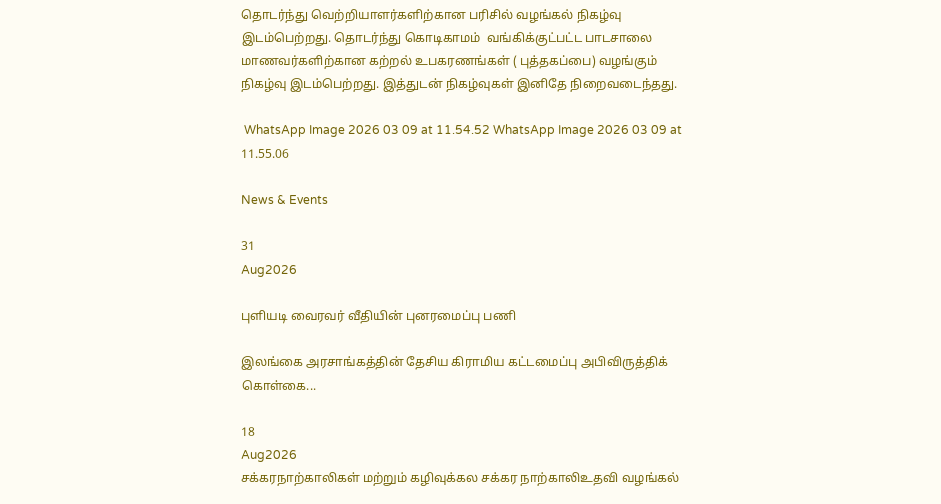தொடர்ந்து வெற்றியாளர்களிற்கான பரிசில் வழங்கல் நிகழ்வு இடம்பெற்றது. தொடர்ந்து கொடிகாமம்  வங்கிக்குட்பட்ட பாடசாலை மாணவர்களிற்கான கற்றல் உபகரணங்கள் ( புத்தகப்பை) வழங்கும் நிகழ்வு இடம்பெற்றது. இத்துடன் நிகழ்வுகள் இனிதே நிறைவடைந்தது.

 WhatsApp Image 2026 03 09 at 11.54.52 WhatsApp Image 2026 03 09 at 11.55.06

News & Events

31
Aug2026

புளியடி வைரவர் வீதியின் புனரமைப்பு பணி

இலங்கை அரசாங்கத்தின் தேசிய கிராமிய கட்டமைப்பு அபிவிருத்திக் கொள்கை...

18
Aug2026
சக்கரநாற்காலிகள் மற்றும் கழிவுக்கல சக்கர நாற்காலிஉதவி வழங்கல்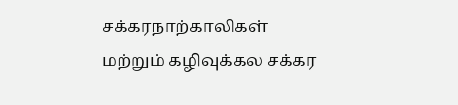சக்கரநாற்காலிகள் மற்றும் கழிவுக்கல சக்கர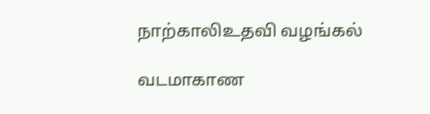நாற்காலிஉதவி வழங்கல்

வடமாகாண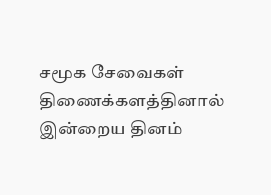சமூக சேவைகள் திணைக்களத்தினால் இன்றைய தினம்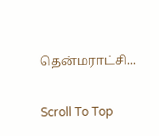தென்மராட்சி...

Scroll To Top